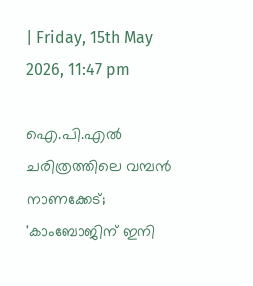| Friday, 15th May 2026, 11:47 pm

ഐ.പി.എല്‍ ചരിത്രത്തിലെ വമ്പന്‍ നാണക്കേട്; 'കാംബോജിന് ഇനി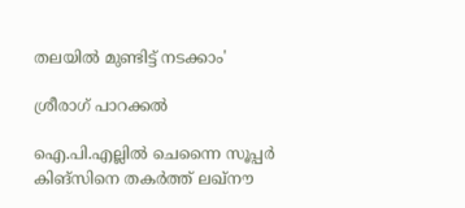തലയില്‍ മുണ്ടിട്ട് നടക്കാം'

ശ്രീരാഗ് പാറക്കല്‍

ഐ.പി.എല്ലില്‍ ചെന്നൈ സൂപ്പര്‍ കിങ്‌സിനെ തകര്‍ത്ത് ലഖ്‌നൗ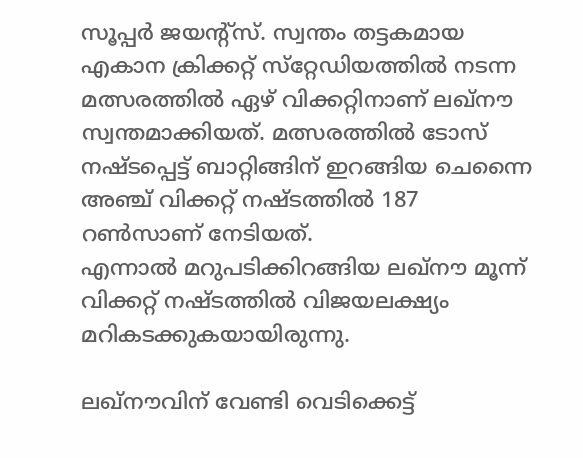സൂപ്പര്‍ ജയന്റ്‌സ്. സ്വന്തം തട്ടകമായ എകാന ക്രിക്കറ്റ് സ്‌റ്റേഡിയത്തില്‍ നടന്ന മത്സരത്തില്‍ ഏഴ് വിക്കറ്റിനാണ് ലഖ്‌നൗ സ്വന്തമാക്കിയത്. മത്സരത്തില്‍ ടോസ് നഷ്ടപ്പെട്ട് ബാറ്റിങ്ങിന് ഇറങ്ങിയ ചെന്നൈ അഞ്ച് വിക്കറ്റ് നഷ്ടത്തില്‍ 187 റണ്‍സാണ് നേടിയത്.
എന്നാല്‍ മറുപടിക്കിറങ്ങിയ ലഖ്‌നൗ മൂന്ന് വിക്കറ്റ് നഷ്ടത്തില്‍ വിജയലക്ഷ്യം മറികടക്കുകയായിരുന്നു.

ലഖ്‌നൗവിന് വേണ്ടി വെടിക്കെട്ട്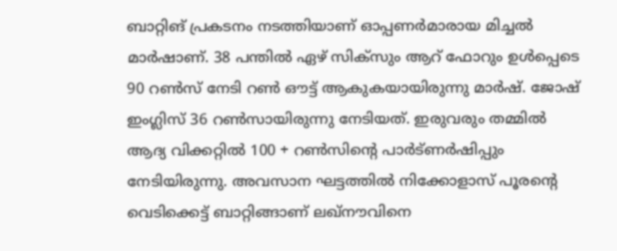ബാറ്റിങ് പ്രകടനം നടത്തിയാണ് ഓപ്പണര്‍മാരായ മിച്ചല്‍ മാര്‍ഷാണ്. 38 പന്തില്‍ ഏഴ് സിക്‌സും ആറ് ഫോറും ഉള്‍പ്പെടെ 90 റണ്‍സ് നേടി റണ്‍ ഔട്ട് ആകുകയായിരുന്നു മാര്‍ഷ്. ജോഷ് ഇംഗ്ലിസ് 36 റണ്‍സായിരുന്നു നേടിയത്. ഇരുവരും തമ്മില്‍ ആദ്യ വിക്കറ്റില്‍ 100 + റണ്‍സിന്റെ പാര്‍ട്ണര്‍ഷിപ്പും നേടിയിരുന്നു. അവസാന ഘട്ടത്തില്‍ നിക്കോളാസ് പൂരന്റെ വെടിക്കെട്ട് ബാറ്റിങ്ങാണ് ലഖ്‌നൗവിനെ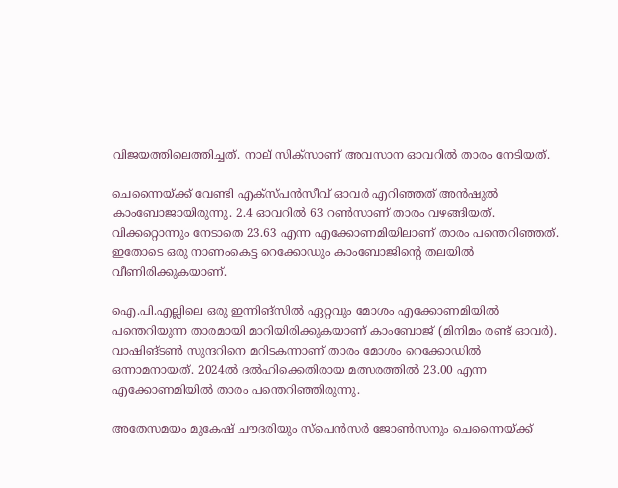വിജയത്തിലെത്തിച്ചത്. നാല് സിക്‌സാണ് അവസാന ഓവറില്‍ താരം നേടിയത്.

ചെന്നൈയ്ക്ക് വേണ്ടി എക്‌സ്പന്‍സീവ് ഓവര്‍ എറിഞ്ഞത് അന്‍ഷുല്‍ കാംബോജായിരുന്നു. 2.4 ഓവറില്‍ 63 റണ്‍സാണ് താരം വഴങ്ങിയത്. വിക്കറ്റൊന്നും നേടാതെ 23.63 എന്ന എക്കോണമിയിലാണ് താരം പന്തെറിഞ്ഞത്. ഇതോടെ ഒരു നാണംകെട്ട റെക്കോഡും കാംബോജിന്റെ തലയില്‍ വീണിരിക്കുകയാണ്.

ഐ.പി.എല്ലിലെ ഒരു ഇന്നിങ്‌സില്‍ ഏറ്റവും മോശം എക്കോണമിയില്‍ പന്തെറിയുന്ന താരമായി മാറിയിരിക്കുകയാണ് കാംബോജ് (മിനിമം രണ്ട് ഓവര്‍). വാഷിങ്ടണ്‍ സുന്ദറിനെ മറിടകന്നാണ് താരം മോശം റെക്കോഡില്‍ ഒന്നാമനായത്. 2024ല്‍ ദല്‍ഹിക്കെതിരായ മത്സരത്തില്‍ 23.00 എന്ന എക്കോണമിയില്‍ താരം പന്തെറിഞ്ഞിരുന്നു.

അതേസമയം മുകേഷ് ചൗദരിയും സ്‌പെന്‍സര്‍ ജോണ്‍സനും ചെന്നൈയ്ക്ക്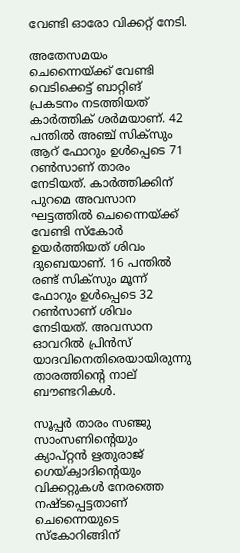വേണ്ടി ഓരോ വിക്കറ്റ് നേടി.

അതേസമയം ചെന്നൈയ്ക്ക് വേണ്ടി വെടിക്കെട്ട് ബാറ്റിങ് പ്രകടനം നടത്തിയത് കാര്‍ത്തിക് ശര്‍മയാണ്. 42 പന്തില്‍ അഞ്ച് സിക്‌സും ആറ് ഫോറും ഉള്‍പ്പെടെ 71 റണ്‍സാണ് താരം നേടിയത്. കാര്‍ത്തിക്കിന് പുറമെ അവസാന ഘട്ടത്തില്‍ ചെന്നൈയ്ക്ക് വേണ്ടി സ്‌കോര്‍ ഉയര്‍ത്തിയത് ശിവം ദുബെയാണ്. 16 പന്തില്‍ രണ്ട് സിക്‌സും മൂന്ന് ഫോറും ഉള്‍പ്പെടെ 32 റണ്‍സാണ് ശിവം നേടിയത്. അവസാന ഓവറില്‍ പ്രിന്‍സ് യാദവിനെതിരെയായിരുന്നു താരത്തിന്റെ നാല് ബൗണ്ടറികള്‍.

സൂപ്പര്‍ താരം സഞ്ജു സാംസണിന്റെയും ക്യാപ്റ്റന്‍ ഋതുരാജ് ഗെയ്ക്വാദിന്റെയും വിക്കറ്റുകള്‍ നേരത്തെ നഷ്ടപ്പെട്ടതാണ് ചെന്നൈയുടെ സ്‌കോറിങ്ങിന്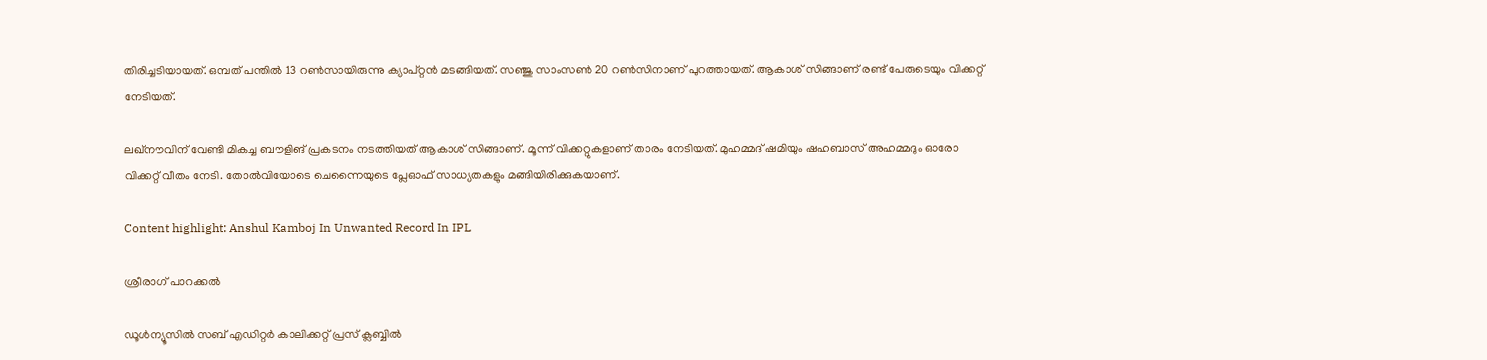തിരിച്ചടിയായത്. ഒമ്പത് പന്തില്‍ 13 റണ്‍സായിരുന്നു ക്യാപ്റ്റന്‍ മടങ്ങിയത്. സഞ്ജു സാംസണ്‍ 20 റണ്‍സിനാണ് പുറത്തായത്. ആകാശ് സിങ്ങാണ് രണ്ട് പേരുടെയും വിക്കറ്റ് നേടിയത്.

ലഖ്‌നൗവിന് വേണ്ടി മികച്ച ബൗളിങ് പ്രകടനം നടത്തിയത് ആകാശ് സിങ്ങാണ്. മൂന്ന് വിക്കറ്റുകളാണ് താരം നേടിയത്. മുഹമ്മദ് ഷമിയും ഷഹബാസ് അഹമ്മദും ഓരോ വിക്കറ്റ് വീതം നേടി. തോല്‍വിയോടെ ചെന്നൈയുടെ പ്ലേഓഫ് സാധ്യതകളും മങ്ങിയിരിക്കുകയാണ്.

Content highlight: Anshul Kamboj In Unwanted Record In IPL

ശ്രീരാഗ് പാറക്കല്‍

ഡൂള്‍ന്യൂസില്‍ സബ് എഡിറ്റര്‍ കാലിക്കറ്റ് പ്രസ് ക്ലബ്ബില്‍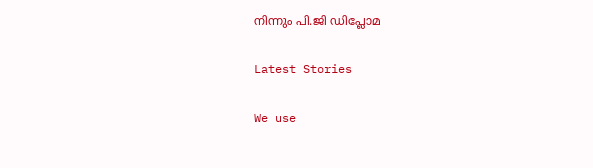നിന്നും പി.ജി ഡിപ്ലോമ

Latest Stories

We use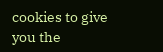cookies to give you the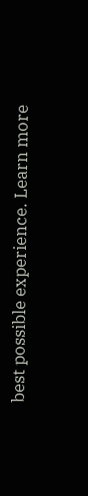best possible experience. Learn more